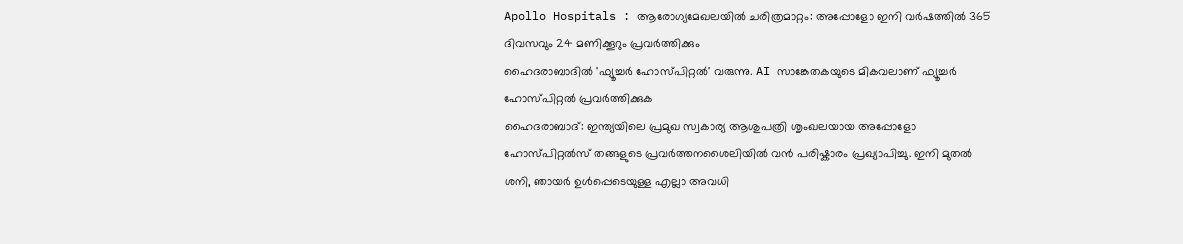Apollo Hospitals : ആരോഗ്യമേഖലയിൽ ചരിത്രമാറ്റം: അപ്പോളോ ഇനി വർഷത്തിൽ 365 ദിവസവും 24 മണിക്കൂറും പ്രവർത്തിക്കും
ഹൈദരാബാദിൽ 'ഫ്യൂച്ചർ ഹോസ്പിറ്റൽ' വരുന്നു. AI സാങ്കേതകയുടെ മികവലാണ് ഫ്യൂച്ചർ ഹോസ്പിറ്റൽ പ്രവർത്തിക്കുക
ഹൈദരാബാദ്: ഇന്ത്യയിലെ പ്രമുഖ സ്വകാര്യ ആശുപത്രി ശൃംഖലയായ അപ്പോളോ ഹോസ്പിറ്റൽസ് തങ്ങളുടെ പ്രവർത്തനശൈലിയിൽ വൻ പരിഷ്കാരം പ്രഖ്യാപിച്ചു. ഇനി മുതൽ ശനി, ഞായർ ഉൾപ്പെടെയുള്ള എല്ലാ അവധി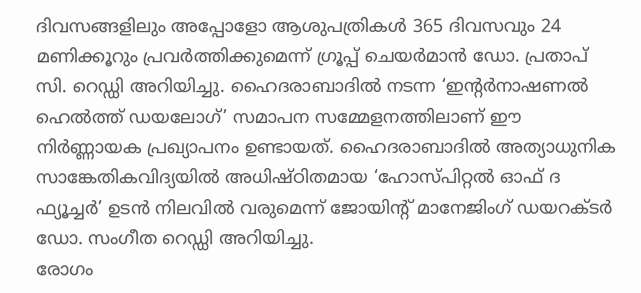ദിവസങ്ങളിലും അപ്പോളോ ആശുപത്രികൾ 365 ദിവസവും 24 മണിക്കൂറും പ്രവർത്തിക്കുമെന്ന് ഗ്രൂപ്പ് ചെയർമാൻ ഡോ. പ്രതാപ് സി. റെഡ്ഡി അറിയിച്ചു. ഹൈദരാബാദിൽ നടന്ന ‘ഇന്റർനാഷണൽ ഹെൽത്ത് ഡയലോഗ്’ സമാപന സമ്മേളനത്തിലാണ് ഈ നിർണ്ണായക പ്രഖ്യാപനം ഉണ്ടായത്. ഹൈദരാബാദിൽ അത്യാധുനിക സാങ്കേതികവിദ്യയിൽ അധിഷ്ഠിതമായ ‘ഹോസ്പിറ്റൽ ഓഫ് ദ ഫ്യൂച്ചർ’ ഉടൻ നിലവിൽ വരുമെന്ന് ജോയിന്റ് മാനേജിംഗ് ഡയറക്ടർ ഡോ. സംഗീത റെഡ്ഡി അറിയിച്ചു.
രോഗം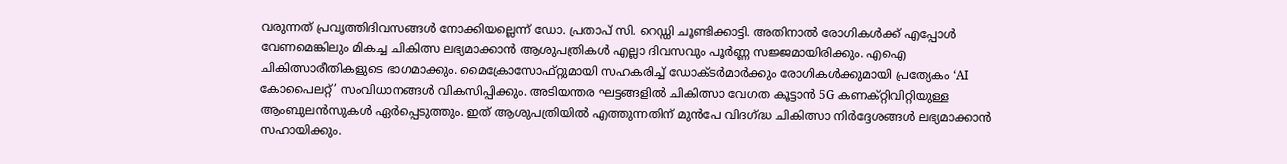വരുന്നത് പ്രവൃത്തിദിവസങ്ങൾ നോക്കിയല്ലെന്ന് ഡോ. പ്രതാപ് സി. റെഡ്ഡി ചൂണ്ടിക്കാട്ടി. അതിനാൽ രോഗികൾക്ക് എപ്പോൾ വേണമെങ്കിലും മികച്ച ചികിത്സ ലഭ്യമാക്കാൻ ആശുപത്രികൾ എല്ലാ ദിവസവും പൂർണ്ണ സജ്ജമായിരിക്കും. എഐ ചികിത്സാരീതികളുടെ ഭാഗമാക്കും. മൈക്രോസോഫ്റ്റുമായി സഹകരിച്ച് ഡോക്ടർമാർക്കും രോഗികൾക്കുമായി പ്രത്യേകം ‘AI കോപൈലറ്റ്’ സംവിധാനങ്ങൾ വികസിപ്പിക്കും. അടിയന്തര ഘട്ടങ്ങളിൽ ചികിത്സാ വേഗത കൂട്ടാൻ 5G കണക്റ്റിവിറ്റിയുള്ള ആംബുലൻസുകൾ ഏർപ്പെടുത്തും. ഇത് ആശുപത്രിയിൽ എത്തുന്നതിന് മുൻപേ വിദഗ്ദ്ധ ചികിത്സാ നിർദ്ദേശങ്ങൾ ലഭ്യമാക്കാൻ സഹായിക്കും.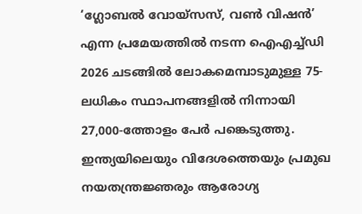‘ഗ്ലോബൽ വോയ്സസ്, വൺ വിഷൻ’ എന്ന പ്രമേയത്തിൽ നടന്ന ഐഎച്ച്ഡി 2026 ചടങ്ങിൽ ലോകമെമ്പാടുമുള്ള 75-ലധികം സ്ഥാപനങ്ങളിൽ നിന്നായി 27,000-ത്തോളം പേർ പങ്കെടുത്തു. ഇന്ത്യയിലെയും വിദേശത്തെയും പ്രമുഖ നയതന്ത്രജ്ഞരും ആരോഗ്യ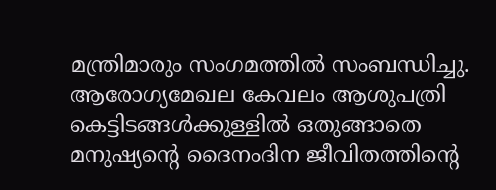മന്ത്രിമാരും സംഗമത്തിൽ സംബന്ധിച്ചു. ആരോഗ്യമേഖല കേവലം ആശുപത്രി കെട്ടിടങ്ങൾക്കുള്ളിൽ ഒതുങ്ങാതെ മനുഷ്യന്റെ ദൈനംദിന ജീവിതത്തിന്റെ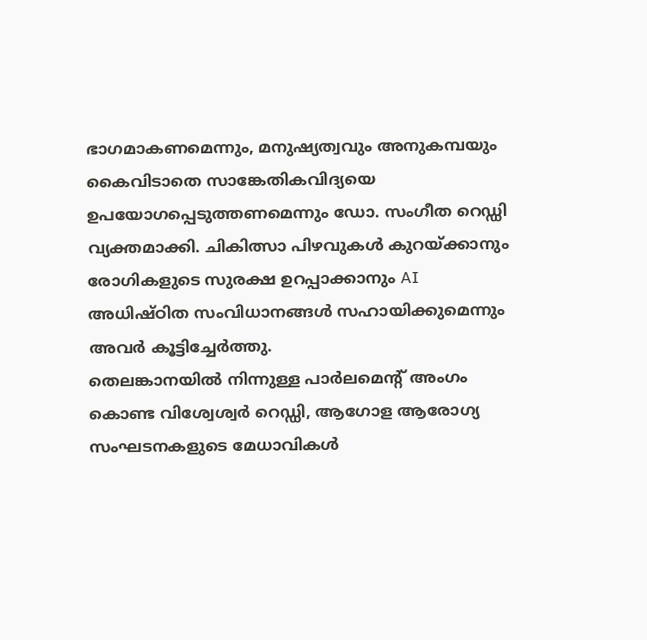ഭാഗമാകണമെന്നും, മനുഷ്യത്വവും അനുകമ്പയും കൈവിടാതെ സാങ്കേതികവിദ്യയെ ഉപയോഗപ്പെടുത്തണമെന്നും ഡോ. സംഗീത റെഡ്ഡി വ്യക്തമാക്കി. ചികിത്സാ പിഴവുകൾ കുറയ്ക്കാനും രോഗികളുടെ സുരക്ഷ ഉറപ്പാക്കാനും AI അധിഷ്ഠിത സംവിധാനങ്ങൾ സഹായിക്കുമെന്നും അവർ കൂട്ടിച്ചേർത്തു.
തെലങ്കാനയിൽ നിന്നുള്ള പാർലമെന്റ് അംഗം കൊണ്ട വിശ്വേശ്വർ റെഡ്ഡി, ആഗോള ആരോഗ്യ സംഘടനകളുടെ മേധാവികൾ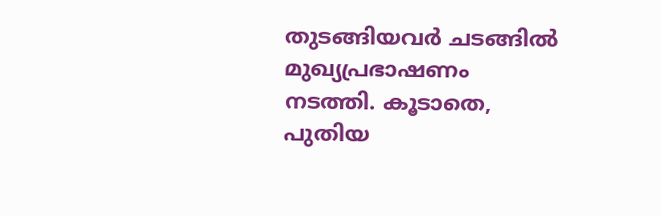തുടങ്ങിയവർ ചടങ്ങിൽ മുഖ്യപ്രഭാഷണം നടത്തി. കൂടാതെ, പുതിയ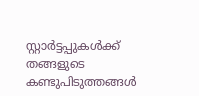സ്റ്റാർട്ടപ്പുകൾക്ക് തങ്ങളുടെ കണ്ടുപിടുത്തങ്ങൾ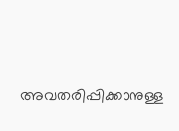അവതരിപ്പിക്കാനുള്ള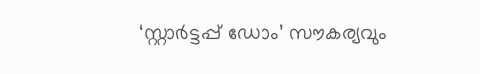‘സ്റ്റാർട്ടപ്പ് ഡോം’ സൗകര്യവും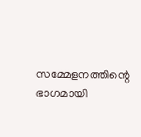സമ്മേളനത്തിന്റെ ഭാഗമായി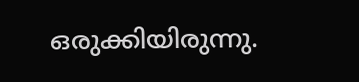ഒരുക്കിയിരുന്നു.